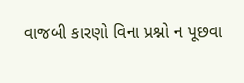વાજબી કારણો વિના પ્રશ્નો ન પૂછવા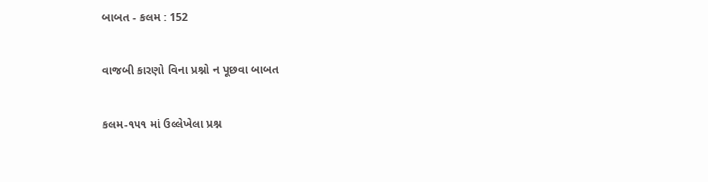બાબત - કલમ : 152

વાજબી કારણો વિના પ્રશ્નો ન પૂછવા બાબત

કલમ-૧૫૧ માં ઉલ્લેખેલા પ્રશ્ન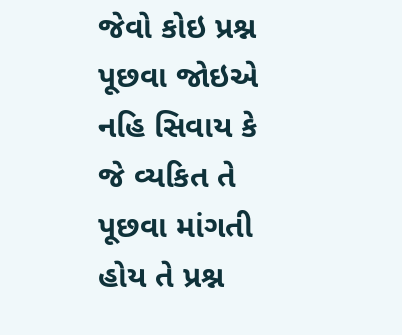જેવો કોઇ પ્રશ્ન પૂછવા જોઇએ નહિ સિવાય કે જે વ્યકિત તે પૂછવા માંગતી હોય તે પ્રશ્ન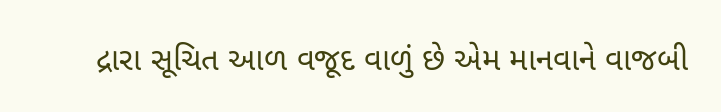દ્રારા સૂચિત આળ વજૂદ વાળું છે એમ માનવાને વાજબી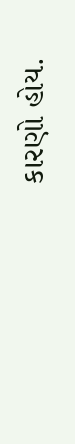કારણો હોય.